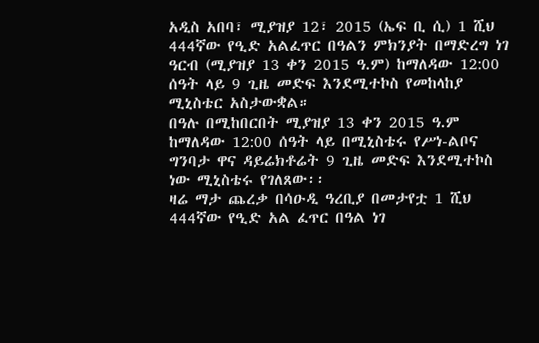አዲስ አበባ፣ ሚያዝያ 12፣ 2015 (ኤፍ ቢ ሲ) 1 ሺህ 444ኛው የዒድ አልፈጥር በዓልን ምክንያት በማድረግ ነገ ዓርብ (ሚያዝያ 13 ቀን 2015 ዓ.ም) ከማለዳው 12:00 ሰዓት ላይ 9 ጊዜ መድፍ እንደሚተኮስ የመከላከያ ሚኒስቴር አስታውቋል።
በዓሉ በሚከበርበት ሚያዝያ 13 ቀን 2015 ዓ.ም ከማለዳው 12:00 ሰዓት ላይ በሚኒስቴሩ የሥነ-ልቦና ግንባታ ዋና ዳይሬክቶሬት 9 ጊዜ መድፍ እንደሚተኮስ ነው ሚኒስቴሩ የገለጸው፡፡
ዛሬ ማታ ጨረቃ በሳዑዲ ዓረቢያ በመታየቷ 1 ሺህ 444ኛው የዒድ አል ፈጥር በዓል ነገ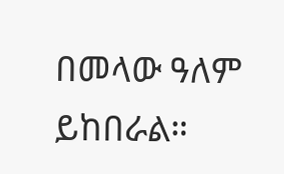በመላው ዓለም ይከበራል።